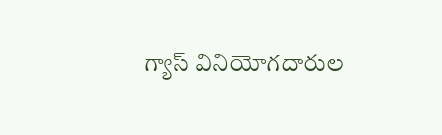గ్యాస్ వినియోగదారుల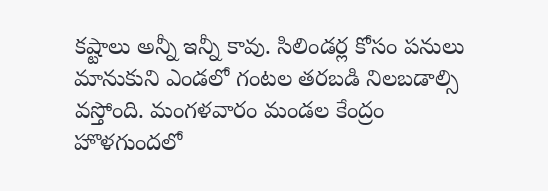కష్టాలు అన్నీ ఇన్నీ కావు. సిలిండర్ల కోసం పనులు మానుకుని ఎండలో గంటల తరబడి నిలబడాల్సి వస్తోంది. మంగళవారం మండల కేంద్రం హొళగుందలో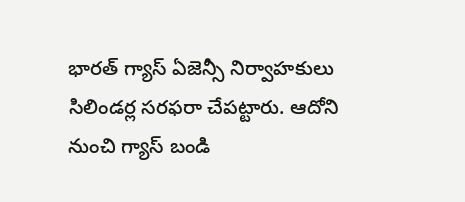భారత్ గ్యాస్ ఏజెన్సీ నిర్వాహకులు సిలిండర్ల సరఫరా చేపట్టారు. ఆదోని నుంచి గ్యాస్ బండి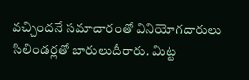వచ్చిందనే సమాచారంతో వినియోగదారులు సిలిండర్లతో బారులుదీరారు. మిట్ట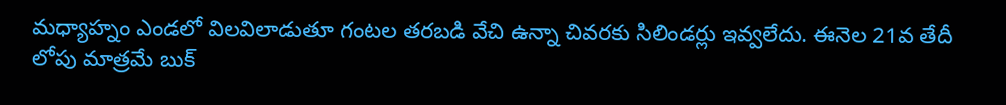మధ్యాహ్నం ఎండలో విలవిలాడుతూ గంటల తరబడి వేచి ఉన్నా చివరకు సిలిండర్లు ఇవ్వలేదు. ఈనెల 21వ తేదీ లోపు మాత్రమే బుక్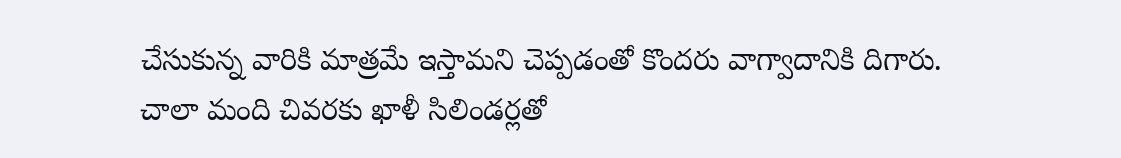చేసుకున్న వారికి మాత్రమే ఇస్తామని చెప్పడంతో కొందరు వాగ్వాదానికి దిగారు. చాలా మంది చివరకు ఖాళీ సిలిండర్లతో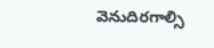వెనుదిరగాల్సి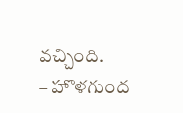వచ్చింది.
– హొళగుంద